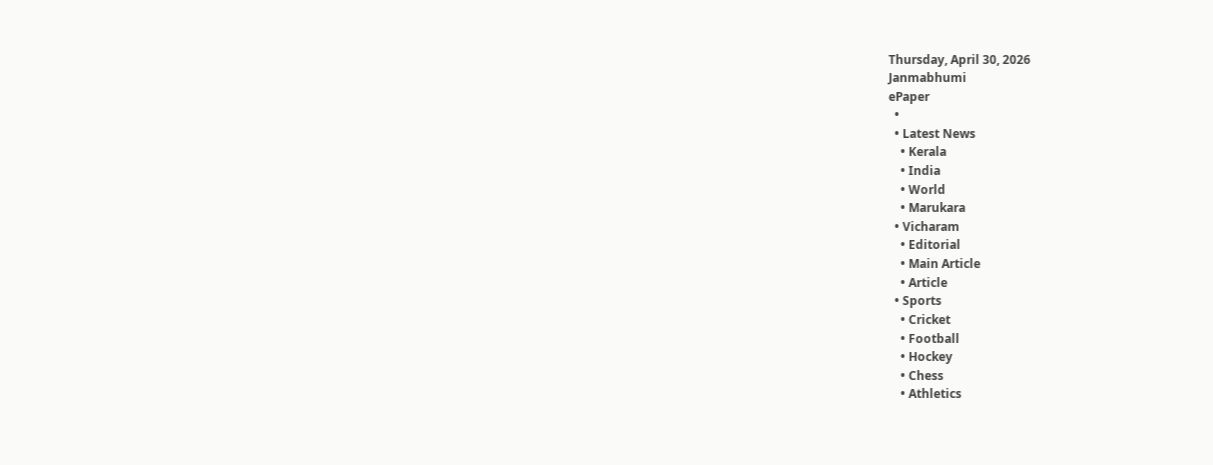Thursday, April 30, 2026
Janmabhumi
ePaper
  •
  • Latest News
    • Kerala
    • India
    • World
    • Marukara
  • Vicharam
    • Editorial
    • Main Article
    • Article
  • Sports
    • Cricket
    • Football
    • Hockey
    • Chess
    • Athletics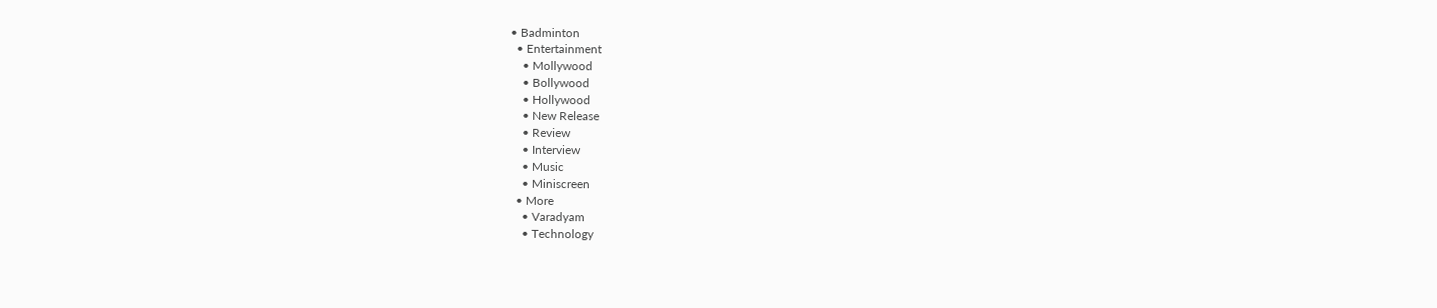• Badminton
  • Entertainment
    • Mollywood
    • Bollywood
    • Hollywood
    • New Release
    • Review
    • Interview
    • Music
    • Miniscreen
  • More
    • Varadyam
    • Technology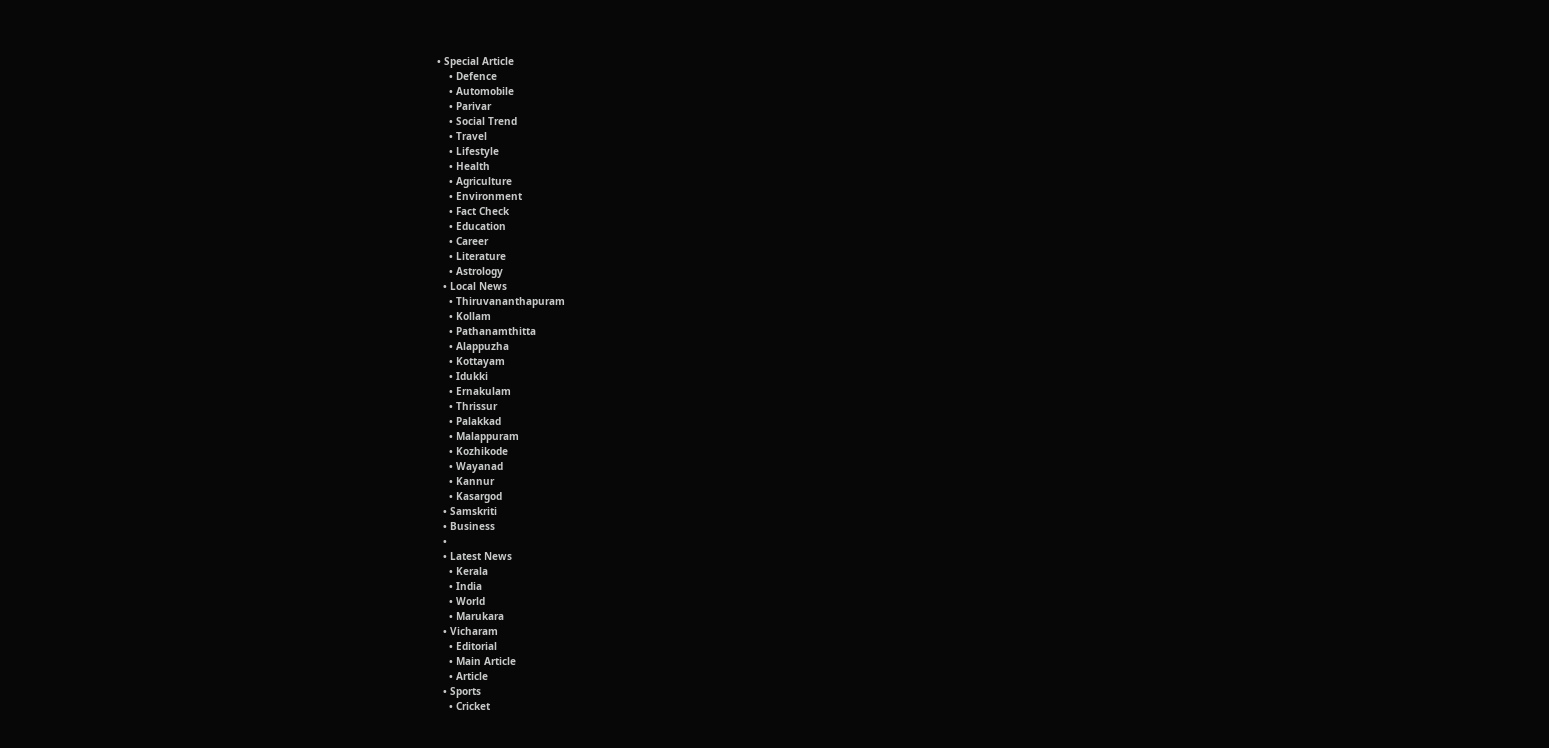• Special Article
    • Defence
    • Automobile
    • Parivar
    • Social Trend
    • Travel
    • Lifestyle
    • Health
    • Agriculture
    • Environment
    • Fact Check
    • Education
    • Career
    • Literature
    • Astrology
  • Local News
    • Thiruvananthapuram
    • Kollam
    • Pathanamthitta
    • Alappuzha
    • Kottayam
    • Idukki
    • Ernakulam
    • Thrissur
    • Palakkad
    • Malappuram
    • Kozhikode
    • Wayanad
    • Kannur
    • Kasargod
  • Samskriti
  • Business
  •
  • Latest News
    • Kerala
    • India
    • World
    • Marukara
  • Vicharam
    • Editorial
    • Main Article
    • Article
  • Sports
    • Cricket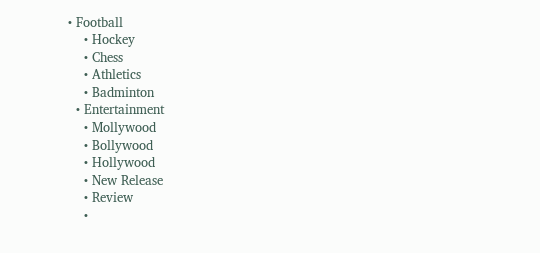• Football
    • Hockey
    • Chess
    • Athletics
    • Badminton
  • Entertainment
    • Mollywood
    • Bollywood
    • Hollywood
    • New Release
    • Review
    •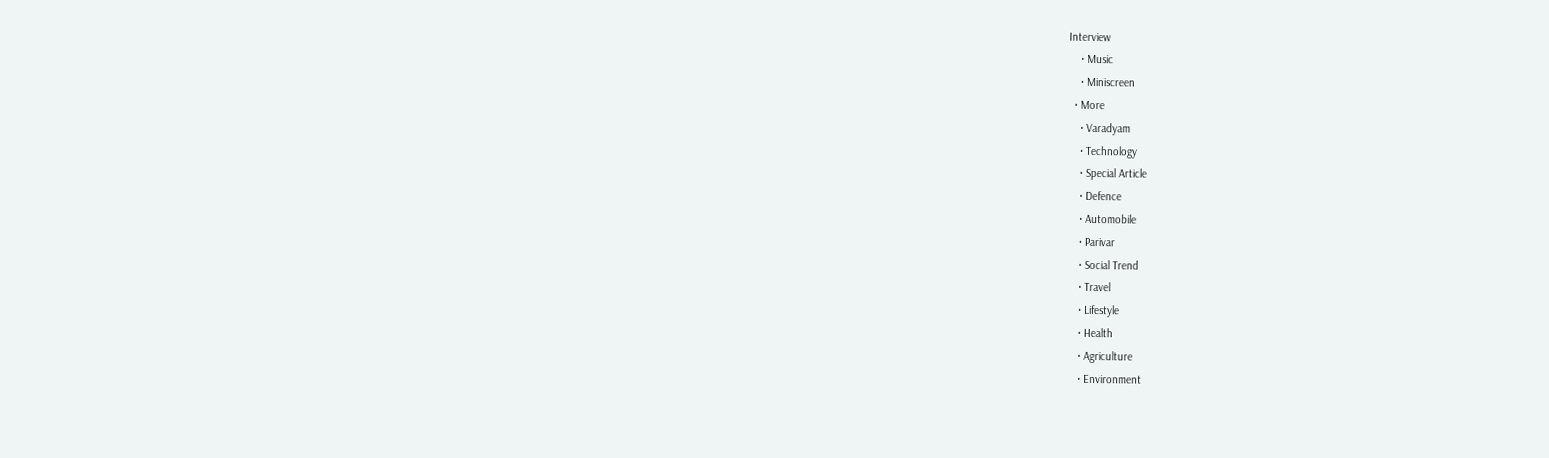Interview
    • Music
    • Miniscreen
  • More
    • Varadyam
    • Technology
    • Special Article
    • Defence
    • Automobile
    • Parivar
    • Social Trend
    • Travel
    • Lifestyle
    • Health
    • Agriculture
    • Environment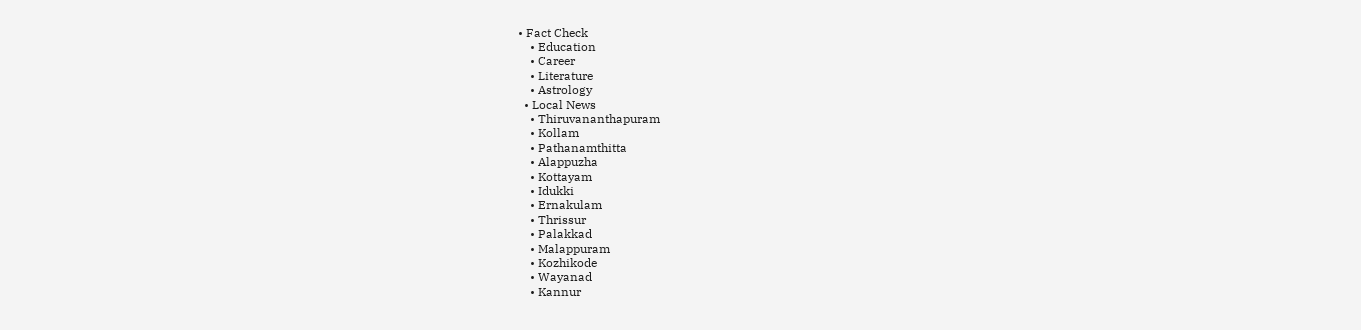• Fact Check
    • Education
    • Career
    • Literature
    • Astrology
  • Local News
    • Thiruvananthapuram
    • Kollam
    • Pathanamthitta
    • Alappuzha
    • Kottayam
    • Idukki
    • Ernakulam
    • Thrissur
    • Palakkad
    • Malappuram
    • Kozhikode
    • Wayanad
    • Kannur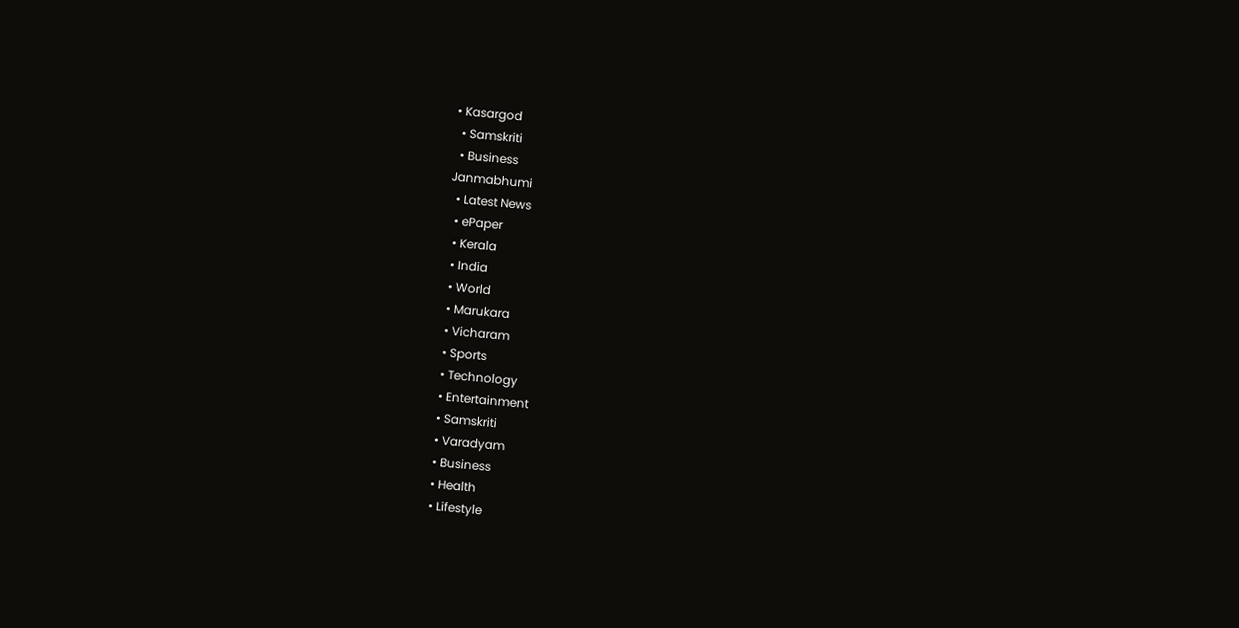• Kasargod
  • Samskriti
  • Business
Janmabhumi
  • Latest News
  • ePaper
  • Kerala
  • India
  • World
  • Marukara
  • Vicharam
  • Sports
  • Technology
  • Entertainment
  • Samskriti
  • Varadyam
  • Business
  • Health
  • Lifestyle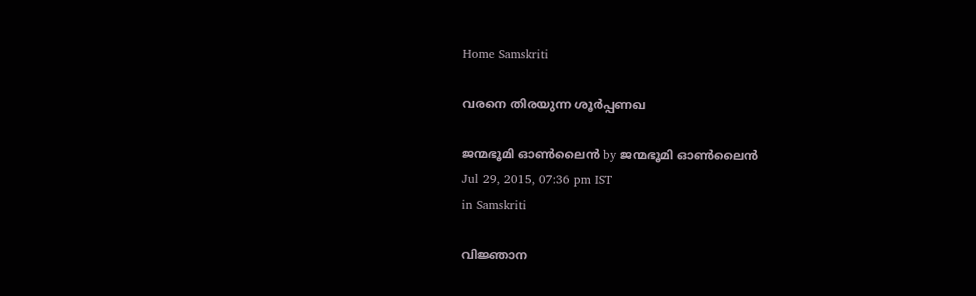Home Samskriti

വരനെ തിരയുന്ന ശൂര്‍പ്പണഖ

ജന്മഭൂമി ഓണ്‍ലൈന്‍ by ജന്മഭൂമി ഓണ്‍ലൈന്‍
Jul 29, 2015, 07:36 pm IST
in Samskriti

വിജ്ഞാന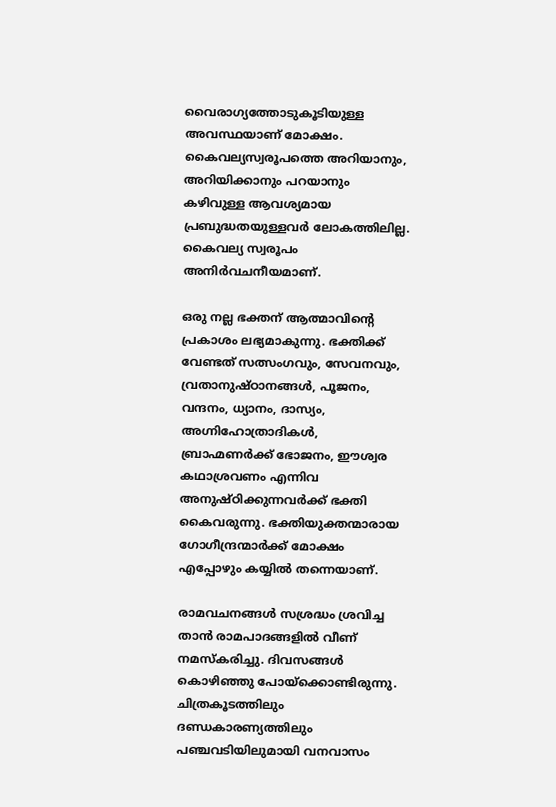വൈരാഗ്യത്തോടുകൂടിയുള്ള അവസ്ഥയാണ് മോക്ഷം. കൈവല്യസ്വരൂപത്തെ അറിയാനും, അറിയിക്കാനും പറയാനും കഴിവുള്ള ആവശ്യമായ പ്രബുദ്ധതയുള്ളവര്‍ ലോകത്തിലില്ല. കൈവല്യ സ്വരൂപം അനിര്‍വചനീയമാണ്.

ഒരു നല്ല ഭക്തന് ആത്മാവിന്റെ പ്രകാശം ലഭ്യമാകുന്നു. ഭക്തിക്ക് വേണ്ടത് സത്സംഗവും, സേവനവും, വ്രതാനുഷ്ഠാനങ്ങള്‍, പൂജനം, വന്ദനം, ധ്യാനം, ദാസ്യം, അഗ്നിഹോത്രാദികള്‍, ബ്രാഹ്മണര്‍ക്ക് ഭോജനം, ഈശ്വര കഥാശ്രവണം എന്നിവ അനുഷ്ഠിക്കുന്നവര്‍ക്ക് ഭക്തി കൈവരുന്നു. ഭക്തിയുക്തന്മാരായ ഗോഗീന്ദ്രന്മാര്‍ക്ക് മോക്ഷം എപ്പോഴും കയ്യില്‍ തന്നെയാണ്.

രാമവചനങ്ങള്‍ സശ്രദ്ധം ശ്രവിച്ച താന്‍ രാമപാദങ്ങളില്‍ വീണ് നമസ്‌കരിച്ചു. ദിവസങ്ങള്‍ കൊഴിഞ്ഞു പോയ്‌ക്കൊണ്ടിരുന്നു. ചിത്രകൂടത്തിലും ദണ്ഡകാരണ്യത്തിലും പഞ്ചവടിയിലുമായി വനവാസം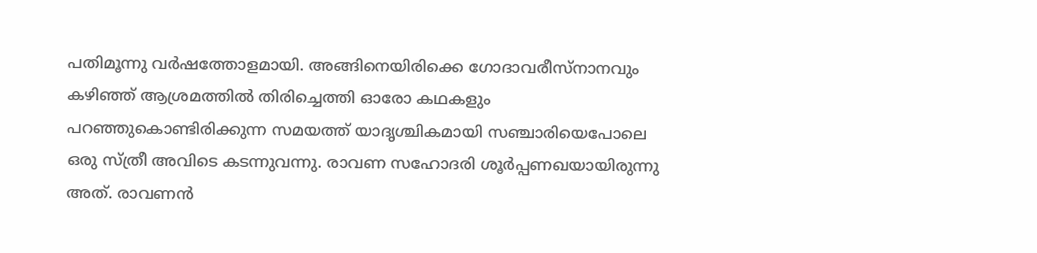പതിമൂന്നു വര്‍ഷത്തോളമായി. അങ്ങിനെയിരിക്കെ ഗോദാവരീസ്‌നാനവും കഴിഞ്ഞ് ആശ്രമത്തില്‍ തിരിച്ചെത്തി ഓരോ കഥകളും പറഞ്ഞുകൊണ്ടിരിക്കുന്ന സമയത്ത് യാദൃശ്ചികമായി സഞ്ചാരിയെപോലെ ഒരു സ്ത്രീ അവിടെ കടന്നുവന്നു. രാവണ സഹോദരി ശൂര്‍പ്പണഖയായിരുന്നു അത്. രാവണന്‍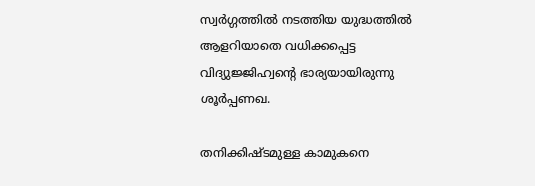സ്വര്‍ഗ്ഗത്തില്‍ നടത്തിയ യുദ്ധത്തില്‍ ആളറിയാതെ വധിക്കപ്പെട്ട വിദ്യുജ്ജിഹ്വന്റെ ഭാര്യയായിരുന്നു ശൂര്‍പ്പണഖ.

തനിക്കിഷ്ടമുള്ള കാമുകനെ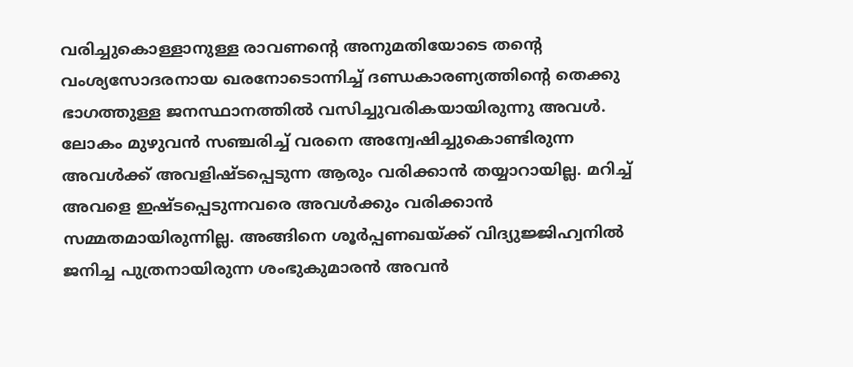വരിച്ചുകൊള്ളാനുള്ള രാവണന്റെ അനുമതിയോടെ തന്റെ വംശ്യസോദരനായ ഖരനോടൊന്നിച്ച് ദണ്ഡകാരണ്യത്തിന്റെ തെക്കു ഭാഗത്തുള്ള ജനസ്ഥാനത്തില്‍ വസിച്ചുവരികയായിരുന്നു അവള്‍. ലോകം മുഴുവന്‍ സഞ്ചരിച്ച് വരനെ അന്വേഷിച്ചുകൊണ്ടിരുന്ന അവള്‍ക്ക് അവളിഷ്ടപ്പെടുന്ന ആരും വരിക്കാന്‍ തയ്യാറായില്ല. മറിച്ച് അവളെ ഇഷ്ടപ്പെടുന്നവരെ അവള്‍ക്കും വരിക്കാന്‍ സമ്മതമായിരുന്നില്ല. അങ്ങിനെ ശൂര്‍പ്പണഖയ്‌ക്ക് വിദ്യുജ്ജിഹ്വനില്‍ ജനിച്ച പുത്രനായിരുന്ന ശംഭുകുമാരന്‍ അവന്‍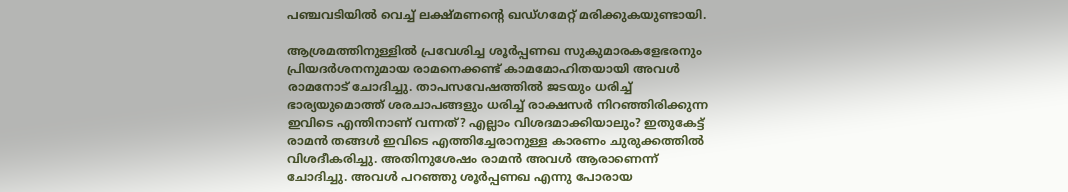പഞ്ചവടിയില്‍ വെച്ച് ലക്ഷ്മണന്റെ ഖഡ്ഗമേറ്റ് മരിക്കുകയുണ്ടായി.

ആശ്രമത്തിനുള്ളില്‍ പ്രവേശിച്ച ശൂര്‍പ്പണഖ സുകുമാരകളേഭരനും പ്രിയദര്‍ശനനുമായ രാമനെക്കണ്ട് കാമമോഹിതയായി അവള്‍ രാമനോട് ചോദിച്ചു. താപസവേഷത്തില്‍ ജടയും ധരിച്ച് ഭാര്യയുമൊത്ത് ശരചാപങ്ങളും ധരിച്ച് രാക്ഷസര്‍ നിറഞ്ഞിരിക്കുന്ന ഇവിടെ എന്തിനാണ് വന്നത്? എല്ലാം വിശദമാക്കിയാലും? ഇതുകേട്ട് രാമന്‍ തങ്ങള്‍ ഇവിടെ എത്തിച്ചേരാനുള്ള കാരണം ചുരുക്കത്തില്‍ വിശദീകരിച്ചു. അതിനുശേഷം രാമന്‍ അവള്‍ ആരാണെന്ന് ചോദിച്ചു. അവള്‍ പറഞ്ഞു ശൂര്‍പ്പണഖ എന്നു പോരായ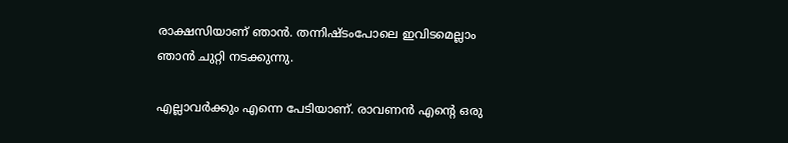രാക്ഷസിയാണ് ഞാന്‍. തന്നിഷ്ടംപോലെ ഇവിടമെല്ലാം ഞാന്‍ ചുറ്റി നടക്കുന്നു.

എല്ലാവര്‍ക്കും എന്നെ പേടിയാണ്. രാവണന്‍ എന്റെ ഒരു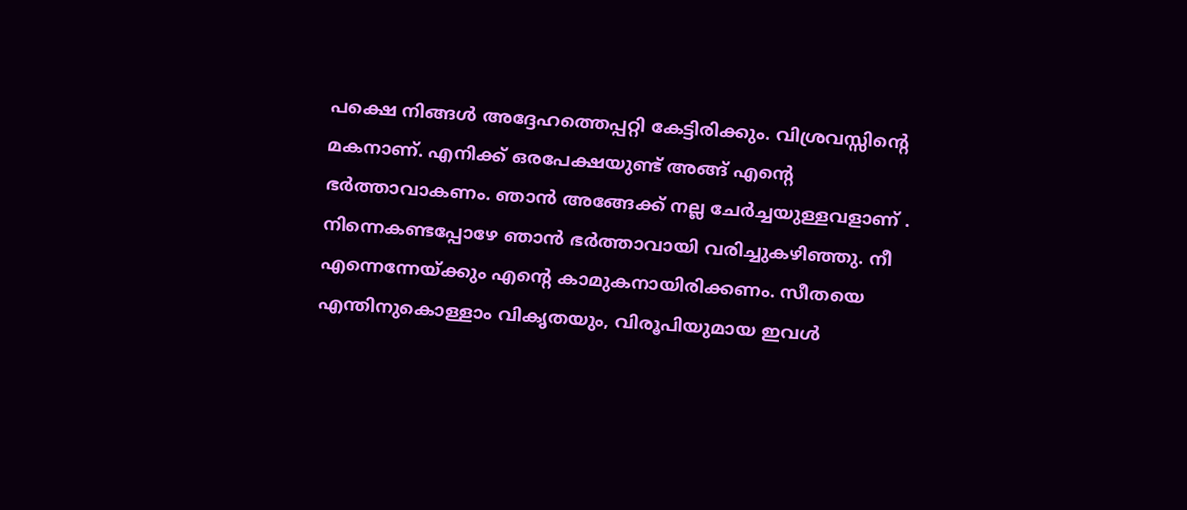പക്ഷെ നിങ്ങള്‍ അദ്ദേഹത്തെപ്പറ്റി കേട്ടിരിക്കും. വിശ്രവസ്സിന്റെ മകനാണ്. എനിക്ക് ഒരപേക്ഷയുണ്ട് അങ്ങ് എന്റെ ഭര്‍ത്താവാകണം. ഞാന്‍ അങ്ങേക്ക് നല്ല ചേര്‍ച്ചയുള്ളവളാണ് . നിന്നെകണ്ടപ്പോഴേ ഞാന്‍ ഭര്‍ത്താവായി വരിച്ചുകഴിഞ്ഞു. നീ എന്നെന്നേയ്‌ക്കും എന്റെ കാമുകനായിരിക്കണം. സീതയെ എന്തിനുകൊള്ളാം വികൃതയും, വിരൂപിയുമായ ഇവള്‍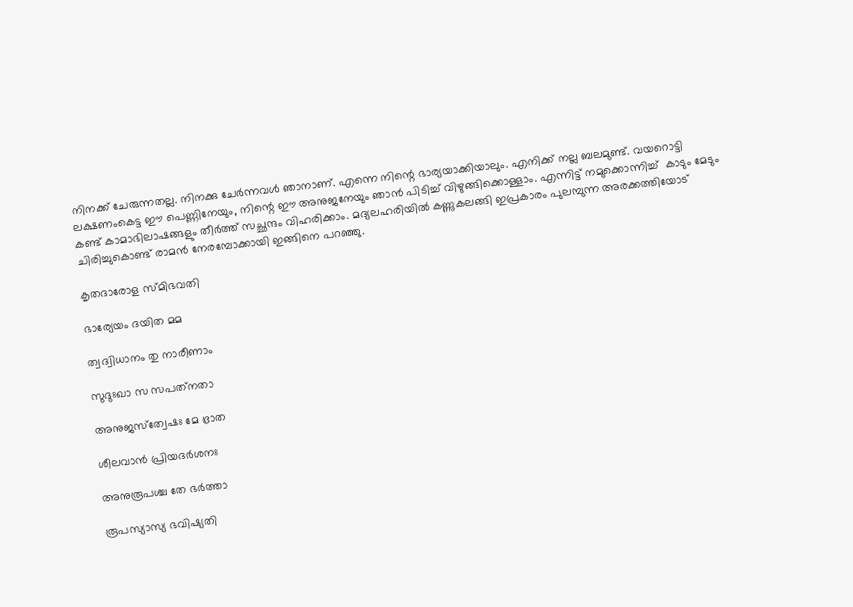നിനക്ക് ചേരുന്നതല്ല. നിനക്കു ചേര്‍ന്നവള്‍ ഞാനാണ്. എന്നെ നിന്റെ ഭാര്യയാക്കിയാലും. എനിക്ക് നല്ല ബലമുണ്ട്. വയറൊട്ടി ലക്ഷണംകെട്ട ഈ പെണ്ണിനേയും, നിന്റെ ഈ അനുജനേയും ഞാന്‍ പിടിച്ച് വിഴുങ്ങിക്കൊള്ളാം. എന്നിട്ട് നമുക്കൊന്നിച്ച്  കാടും മേടും കണ്ട് കാമാഭിലാഷങ്ങളും തീര്‍ത്ത് സച്ഛന്ദം വിഹരിക്കാം. മദ്യലഹരിയില്‍ കണ്ണുകലങ്ങി ഇപ്രകാരം പുലമ്പുന്ന അരക്കത്തിയോട് ചിരിച്ചുകൊണ്ട് രാമന്‍ നേരമ്പോക്കായി ഇങ്ങിനെ പറഞ്ഞു.

കൃതദാരോള സ്മിഭവതി

ഭാര്യേയം ദയിത മമ

ത്വദ്വിധാനം തു നാരീണാം

സുദുഃഖാ സ സപത്‌നതാ

അനുജസ്‌ത്വേഷഃ മേ ഭ്രാത

ശീലവാന്‍ പ്രിയദര്‍ശനഃ

അനുരൂപശ്ച തേ ഭര്‍ത്താ

രൂപസ്യാസ്യ ഭവിഷ്യതി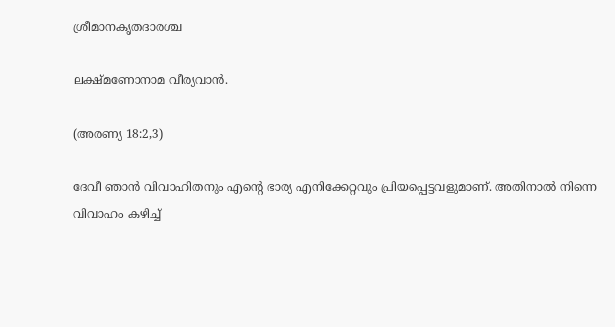ശ്രീമാനകൃതദാരശ്ച

ലക്ഷ്മണോനാമ വീര്യവാന്‍.

(അരണ്യ 18:2,3)

ദേവീ ഞാന്‍ വിവാഹിതനും എന്റെ ഭാര്യ എനിക്കേറ്റവും പ്രിയപ്പെട്ടവളുമാണ്. അതിനാല്‍ നിന്നെ വിവാഹം കഴിച്ച്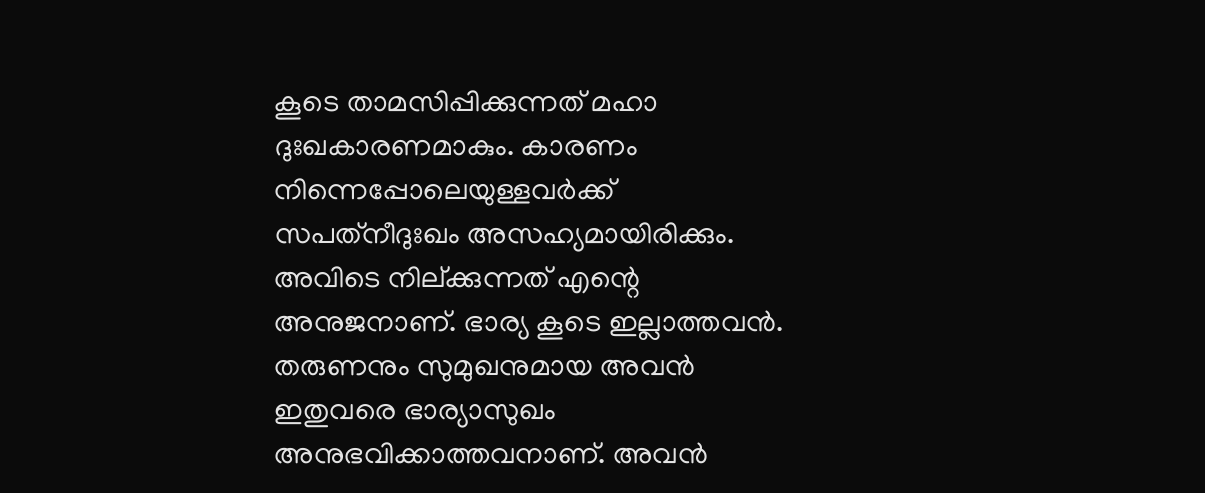കൂടെ താമസിപ്പിക്കുന്നത് മഹാ ദുഃഖകാരണമാകും. കാരണം നിന്നെപ്പോലെയുള്ളവര്‍ക്ക് സപത്‌നീദുഃഖം അസഹ്യമായിരിക്കും. അവിടെ നില്ക്കുന്നത് എന്റെ അനുജനാണ്. ഭാര്യ കൂടെ ഇല്ലാത്തവന്‍. തരുണനും സുമുഖനുമായ അവന്‍ ഇതുവരെ ഭാര്യാസുഖം അനുഭവിക്കാത്തവനാണ്. അവന്‍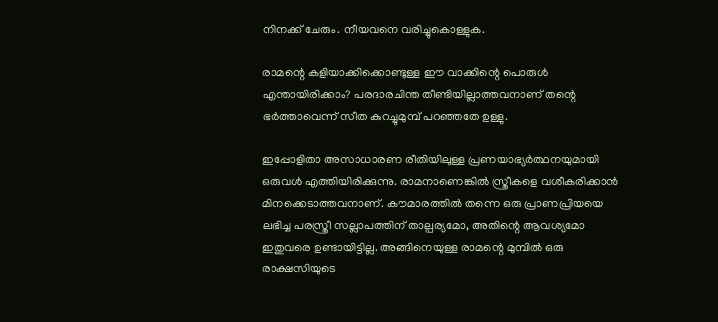നിനക്ക് ചേരും. നീയവനെ വരിച്ചുകൊള്ളുക.

രാമന്റെ കളിയാക്കിക്കൊണ്ടുള്ള ഈ വാക്കിന്റെ പൊരുള്‍ എന്തായിരിക്കാം? പരദാരചിന്ത തീണ്ടിയില്ലാത്തവനാണ് തന്റെ ഭര്‍ത്താവെന്ന് സീത കുറച്ചുമുമ്പ് പറഞ്ഞതേ ഉള്ളു.

ഇപ്പോളിതാ അസാധാരണ രീതിയിലുള്ള പ്രണയാഭ്യര്‍ത്ഥനയുമായി ഒരുവള്‍ എത്തിയിരിക്കുന്നു. രാമനാണെങ്കില്‍ സ്ത്രീകളെ വശീകരിക്കാന്‍ മിനക്കെടാത്തവനാണ്. കൗമാരത്തില്‍ തന്നെ ഒരു പ്രാണപ്രിയയെ ലഭിച്ച പരസ്ത്രീ സല്ലാപത്തിന് താല്പര്യമോ, അതിന്റെ ആവശ്യമോ ഇതുവരെ ഉണ്ടായിട്ടില്ല. അങ്ങിനെയുള്ള രാമന്റെ മുമ്പില്‍ ഒരു രാക്ഷസിയുടെ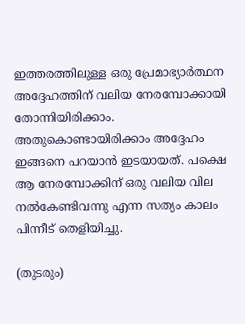ഇത്തരത്തിലുള്ള ഒരു പ്രേമാഭ്യാര്‍ത്ഥന അദ്ദേഹത്തിന് വലിയ നേരമ്പോക്കായി തോന്നിയിരിക്കാം. അതുകൊണ്ടായിരിക്കാം അദ്ദേഹം ഇങ്ങനെ പറയാന്‍ ഇടയായത്. പക്ഷെ ആ നേരമ്പോക്കിന് ഒരു വലിയ വില നല്‍കേണ്ടിവന്നു എന്ന സത്യം കാലം പിന്നീട് തെളിയിച്ചു.

(തുടരും)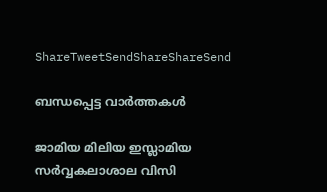ShareTweetSendShareShareSend

ബന്ധപ്പെട്ട വാര്‍ത്തകള്‍

ജാമിയ മിലിയ ഇസ്ലാമിയ സര്‍വ്വകലാശാല വിസി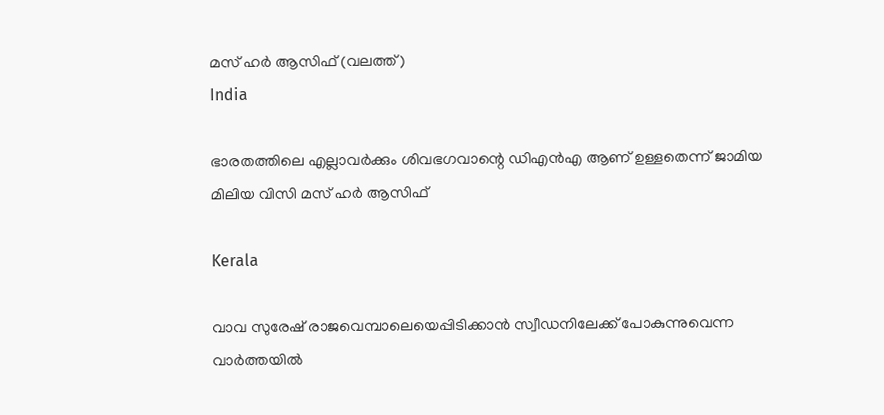മസ് ഹര്‍ ആസിഫ് (വലത്ത്)
India

ഭാരതത്തിലെ എല്ലാവര്‍ക്കും ശിവഭഗവാന്റെ ഡിഎന്‍എ ആണ് ഉള്ളതെന്ന് ജാമിയ മിലിയ വിസി മസ് ഹര്‍ ആസിഫ്

Kerala

വാവ സുരേഷ് രാജവെമ്പാലെയെപ്പിടിക്കാന്‍ സ്വീഡനിലേക്ക് പോകുന്നുവെന്ന വാര്‍ത്തയില്‍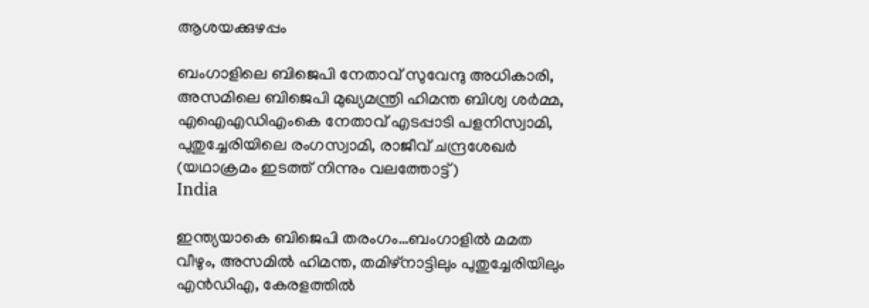ആശയക്കുഴപ്പം

ബംഗാളിലെ ബിജെപി നേതാവ് സുവേന്ദു അധികാരി, അസമിലെ ബിജെപി മുഖ്യമന്ത്രി ഹിമന്ത ബിശ്വ ശര്‍മ്മ, എഐഎഡിഎംകെ നേതാവ് എടപ്പാടി പളനിസ്വാമി, പുതുച്ചേരിയിലെ രംഗസ്വാമി, രാജീവ് ചന്ദ്രശേഖര്‍ (യഥാക്രമം ഇടത്ത് നിന്നും വലത്തോട്ട്)
India

ഇന്ത്യയാകെ ബിജെപി തരംഗം…ബംഗാളില്‍ മമത വീഴും, അസമില്‍ ഹിമന്ത, തമിഴ്നാട്ടിലും പുതുച്ചേരിയിലും എന്‍ഡിഎ, കേരളത്തില്‍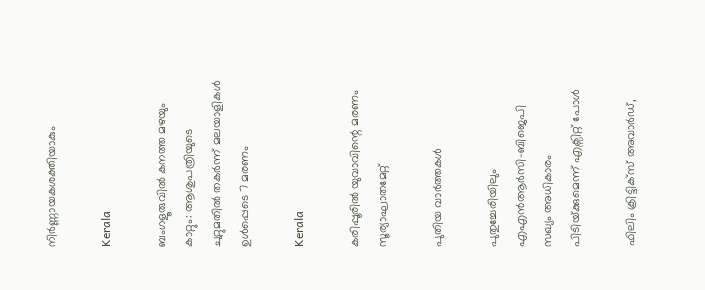നിര്‍ണ്ണായകശക്തിയാകും

Kerala

ബംഗളൂരുവില്‍ കനത്ത മഴയും കാറ്റും: ആശുപത്രിയുടെ ചുറ്റുമതില്‍ തകര്‍ന്ന് മലയാളികള്‍ ഉള്‍പ്പെടെ 7 മരണം

Kerala

കരിപ്പൂരില്‍ യുവാവിന്റെ മരണം സൂര്യാഘാതമേറ്റ്

പുതിയ വാര്‍ത്തകള്‍

പുതുച്ചേരിയിലും എഎന്‍ആര്‍സി-ബിജെപി സഖ്യം അധികാരം പിടിയ്‌ക്കുമെന്ന് എക്സിറ്റ് പോള്‍

ഫിലിം ക്രിട്ടിക്സ് അവാർഡ്,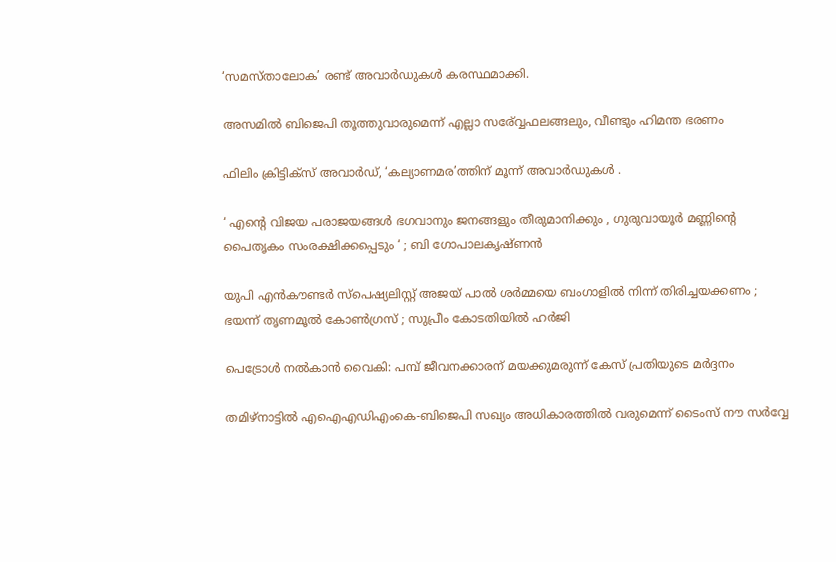‘സമസ്താലോക’ രണ്ട് അവാർഡുകൾ കരസ്ഥമാക്കി.

അസമില്‍ ബിജെപി തൂത്തുവാരുമെന്ന് എല്ലാ സര‍്വ്വേഫലങ്ങലും, വീണ്ടും ഹിമന്ത ഭരണം

ഫിലിം ക്രിട്ടിക്സ് അവാർഡ്, ‘കല്യാണമര’ത്തിന് മൂന്ന് അവാർഡുകൾ .

‘ എന്റെ വിജയ പരാജയങ്ങൾ ഭഗവാനും ജനങ്ങളും തീരുമാനിക്കും , ഗുരുവായൂർ മണ്ണിന്റെ പൈതൃകം സംരക്ഷിക്കപ്പെടും ‘ ; ബി ഗോപാലകൃഷ്ണൻ

യുപി എൻകൗണ്ടർ സ്പെഷ്യലിസ്റ്റ് അജയ് പാൽ ശർമ്മയെ ബംഗാളിൽ നിന്ന് തിരിച്ചയക്കണം ; ഭയന്ന് തൃണമൂൽ കോൺഗ്രസ് ; സുപ്രീം കോടതിയിൽ ഹർജി

പെട്രോള്‍ നല്‍കാന്‍ വൈകി: പമ്പ് ജീവനക്കാരന് മയക്കുമരുന്ന് കേസ് പ്രതിയുടെ മര്‍ദ്ദനം

തമിഴ്നാട്ടില്‍ എഐഎഡിഎംകെ-ബിജെപി സഖ്യം അധികാരത്തില്‍ വരുമെന്ന് ടൈംസ് നൗ സര്‍വ്വേ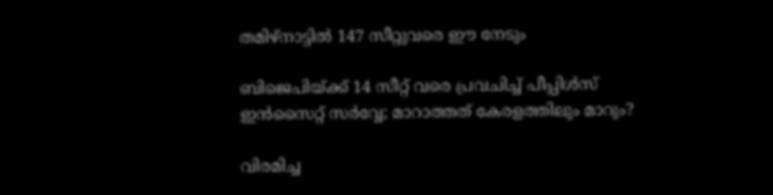തമിഴ്നാട്ടില്‍ 147 സീറ്റുവരെ ഈ നേടും

ബിജെപിയ്‌ക്ക് 14 സീറ്റ് വരെ പ്രവചിച്ച് പീപ്പിള്‍സ് ഇന്‍സൈറ്റ് സര്‍വ്വേ; മാറാത്തത് കേരളത്തിലും മാറും?

വിരമിച്ച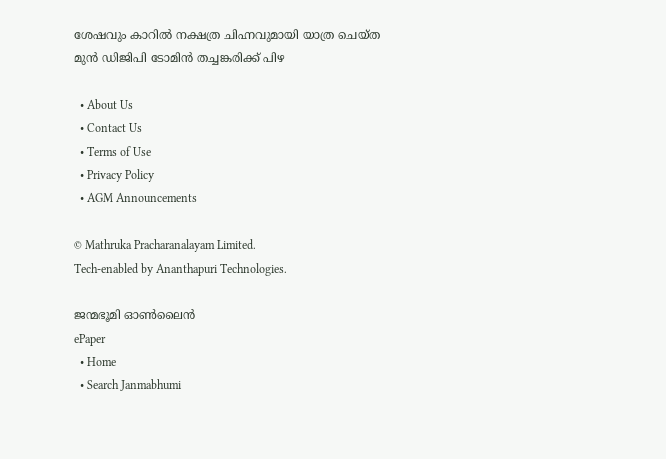ശേഷവും കാറില്‍ നക്ഷത്ര ചിഹ്നവുമായി യാത്ര ചെയ്ത മുന്‍ ഡിജിപി ടോമിന്‍ തച്ചങ്കരിക്ക് പിഴ

  • About Us
  • Contact Us
  • Terms of Use
  • Privacy Policy
  • AGM Announcements

© Mathruka Pracharanalayam Limited.
Tech-enabled by Ananthapuri Technologies.

ജന്മഭൂമി ഓണ്‍ലൈന്‍
ePaper
  • Home
  • Search Janmabhumi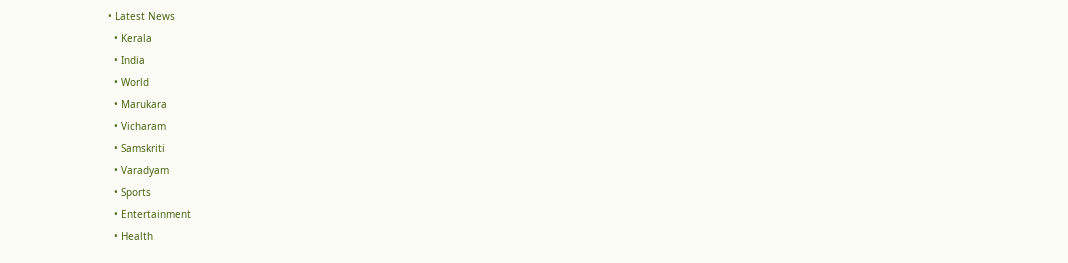• Latest News
  • Kerala
  • India
  • World
  • Marukara
  • Vicharam
  • Samskriti
  • Varadyam
  • Sports
  • Entertainment
  • Health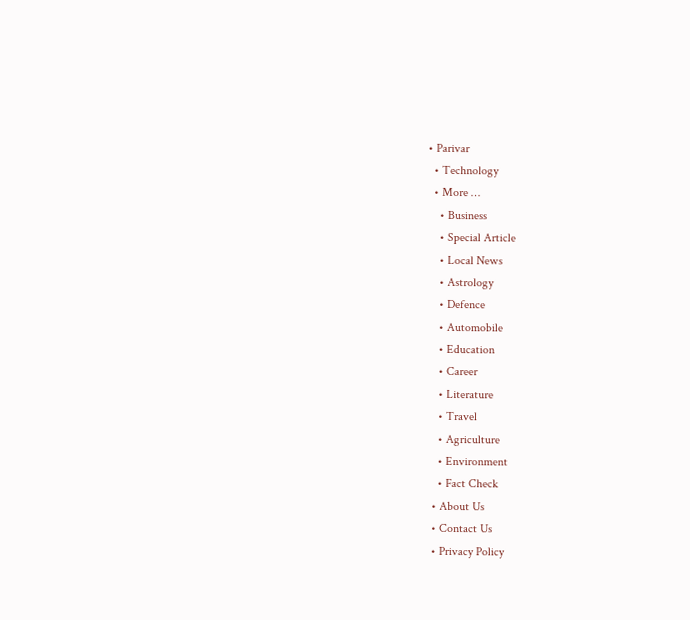• Parivar
  • Technology
  • More …
    • Business
    • Special Article
    • Local News
    • Astrology
    • Defence
    • Automobile
    • Education
    • Career
    • Literature
    • Travel
    • Agriculture
    • Environment
    • Fact Check
  • About Us
  • Contact Us
  • Privacy Policy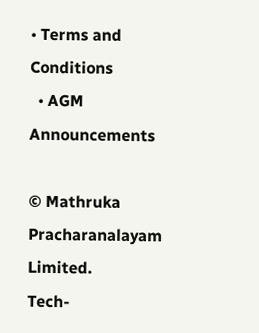• Terms and Conditions
  • AGM Announcements

© Mathruka Pracharanalayam Limited.
Tech-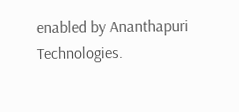enabled by Ananthapuri Technologies.